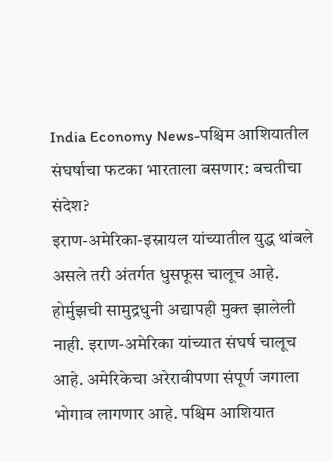India Economy News-पश्चिम आशियातील संघर्षाचा फटका भारताला बसणार: बचतीचा संदेश?
इराण-अमेरिका-इस्रायल यांच्यातील युद्ध थांबले असले तरी अंतर्गत धुसफूस चालूच आहे. होर्मुझची सामुद्रधुनी अद्यापही मुक्त झालेली नाही. इराण-अमेरिका यांच्यात संघर्ष चालूच आहे. अमेरिकेचा अरेरावीपणा संपूर्ण जगाला भोगाव लागणार आहे. पश्चिम आशियात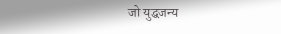जो युद्धजन्य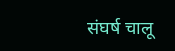संघर्ष चालू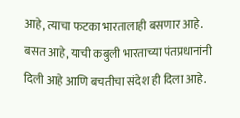आहे, त्याचा फटका भारतालाही बसणार आहे. बसत आहे, याची कबुली भारताच्या पंतप्रधानांनी दिली आहे आणि बचतीचा संदेश ही दिला आहे.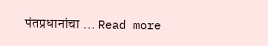पंतप्रधानांचा … Read more